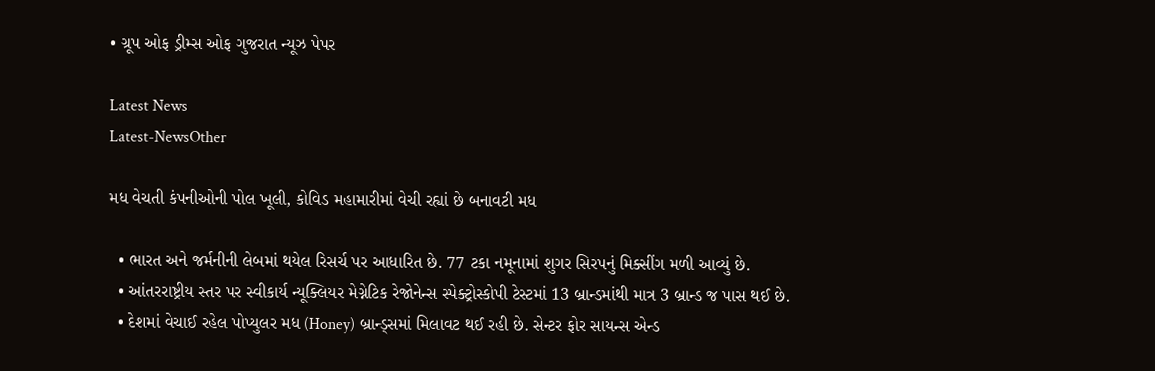• ગ્રૂપ ઓફ ડ્રીમ્સ ઓફ ગુજરાત ન્યૂઝ પેપર

Latest News
Latest-NewsOther

મધ વેચતી કંપનીઓની પોલ ખૂલી, કોવિડ મહામારીમાં વેચી રહ્યાં છે બનાવટી મધ

  • ભારત અને જર્મનીની લેબમાં થયેલ રિસર્ચ પર આધારિત છે. 77 ટકા નમૂનામાં શુગર સિરપનું મિક્સીંગ મળી આવ્યું છે.
  • આંતરરાષ્ટ્રીય સ્તર પર સ્વીકાર્ય ન્યૂક્લિયર મેગ્નેટિક રેજોનેન્સ સ્પેક્ટ્રોસ્કોપી ટેસ્ટમાં 13 બ્રાન્ડમાંથી માત્ર 3 બ્રાન્ડ જ પાસ થઈ છે.
  • દેશમાં વેચાઈ રહેલ પોપ્યુલર મધ (Honey) બ્રાન્ડ્સમાં મિલાવટ થઈ રહી છે. સેન્ટર ફોર સાયન્સ એન્ડ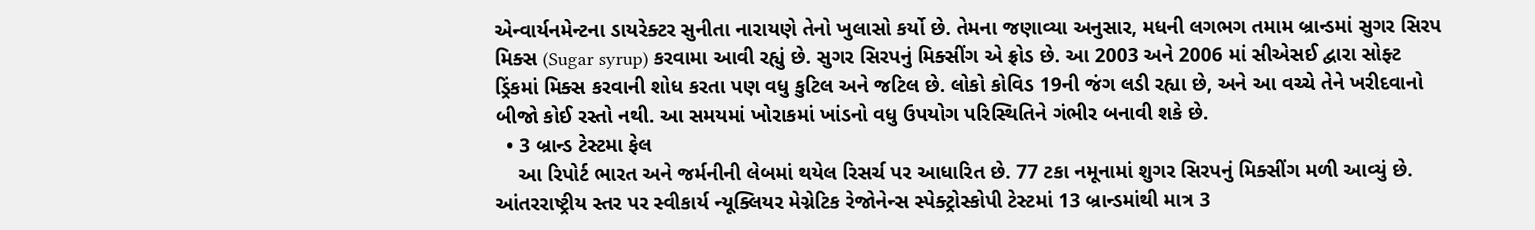એન્વાર્યનમેન્ટના ડાયરેક્ટર સુનીતા નારાયણે તેનો ખુલાસો કર્યો છે. તેમના જણાવ્યા અનુસાર, મધની લગભગ તમામ બ્રાન્ડમાં સુગર સિરપ મિક્સ (Sugar syrup) કરવામા આવી રહ્યું છે. સુગર સિરપનું મિક્સીંગ એ ફ્રોડ છે. આ 2003 અને 2006 માં સીએસઈ દ્વારા સોફ્ટ ડ્રિંકમાં મિક્સ કરવાની શોધ કરતા પણ વધુ કુટિલ અને જટિલ છે. લોકો કોવિડ 19ની જંગ લડી રહ્યા છે, અને આ વચ્ચે તેને ખરીદવાનો બીજો કોઈ રસ્તો નથી. આ સમયમાં ખોરાકમાં ખાંડનો વધુ ઉપયોગ પરિસ્થિતિને ગંભીર બનાવી શકે છે.
  • 3 બ્રાન્ડ ટેસ્ટમા ફેલ
    આ રિપોર્ટ ભારત અને જર્મનીની લેબમાં થયેલ રિસર્ચ પર આધારિત છે. 77 ટકા નમૂનામાં શુગર સિરપનું મિક્સીંગ મળી આવ્યું છે. આંતરરાષ્ટ્રીય સ્તર પર સ્વીકાર્ય ન્યૂક્લિયર મેગ્નેટિક રેજોનેન્સ સ્પેક્ટ્રોસ્કોપી ટેસ્ટમાં 13 બ્રાન્ડમાંથી માત્ર 3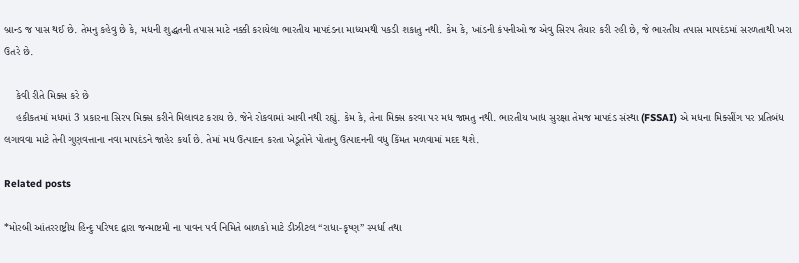બ્રાન્ડ જ પાસ થઈ છે. તેમનુ કહેવુ છે કે, મધની શુદ્ધતની તપાસ માટે નક્કી કરાયેલા ભારતીય માપદંડના માધ્યમથી પકડી શકાતુ નથી. કેમ કે, ખાંડની કંપનીઓ જ એવુ સિરપ તૈયાર કરી રહી છે, જે ભારતીય તપાસ માપદંડમાં સરળતાથી ખરા ઉતરે છે.

    કેવી રીતે મિક્સ કરે છે
    હકીકતમાં મધમાં 3 પ્રકારના સિરપ મિક્સ કરીને મિલાવટ કરાય છે. જેને રોકવામાં આવી નથી રહ્યું. કેમ કે, તેના મિક્સ કરવા પર મધ જામતુ નથી. ભારતીય ખાદ્ય સુરક્ષા તેમજ માપદંડ સંસ્થા (FSSAI) એ મધના મિક્સીંગ પર પ્રતિબંધ લગાવવા માટે તેની ગુણવત્તાના નવા માપદંડને જાહેર કર્યાં છે. તેમાં મધ ઉત્પાદન કરતા ખેડૂતોને પોતાનુ ઉત્પાદનની વધુ કિંમત મળવામાં મદદ થશે.

Related posts

*મોરબી આંતરરાષ્ટ્રીય હિન્દુ પરિષદ દ્વારા જન્માષ્ટમી ના પાવન પર્વ નિમિતે બાળકો માટે ડીઝીટલ “રાધા-કૃષ્ણ” સ્પર્ધા તથા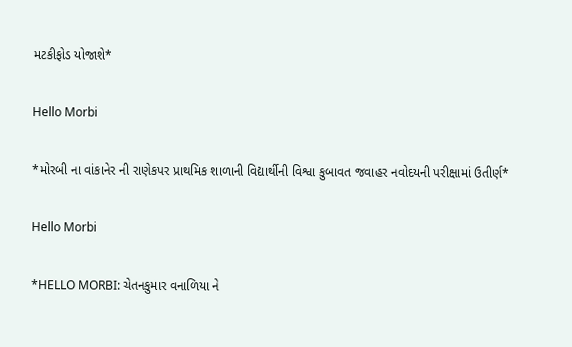મટકીફોડ યોજાશે*

Hello Morbi

*મોરબી ના વાંકાનેર ની રાણેકપર પ્રાથમિક શાળાની વિદ્યાર્થીની વિશ્વા કુબાવત જવાહર નવોદયની પરીક્ષામાં ઉતીર્ણ*

Hello Morbi

*HELLO MORBI: ચેતનકુમાર વનાળિયા ને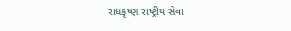રાધકૃષ્ણ રાષ્ટ્રીય સેવા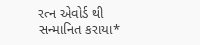રત્ન એવોર્ડ થી સન્માનિત કરાયા*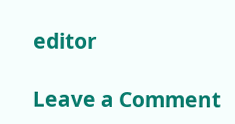editor

Leave a Comment